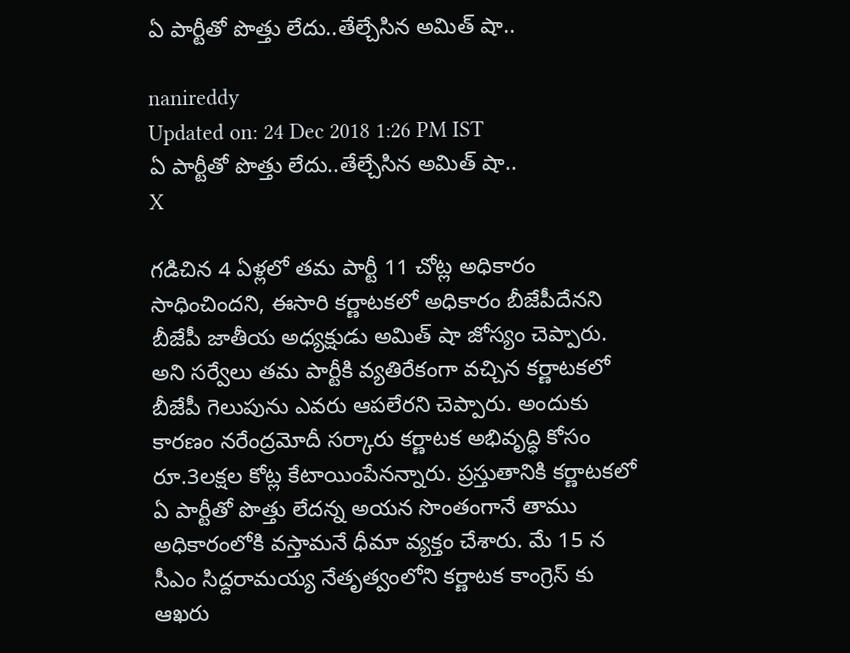ఏ పార్టీతో పొత్తు లేదు..తేల్చేసిన అమిత్ షా..

nanireddy
Updated on: 24 Dec 2018 1:26 PM IST
ఏ పార్టీతో పొత్తు లేదు..తేల్చేసిన అమిత్ షా..
X

గడిచిన 4 ఏళ్లలో తమ పార్టీ 11 చోట్ల అధికారం సాధించిందని, ఈసారి కర్ణాటకలో అధికారం బీజేపీదేనని బీజేపీ జాతీయ అధ్యక్షుడు అమిత్ షా జోస్యం చెప్పారు. అని సర్వేలు తమ పార్టీకి వ్యతిరేకంగా వచ్చిన కర్ణాటకలో బీజేపీ గెలుపును ఎవరు ఆపలేరని చెప్పారు. అందుకు కారణం నరేంద్రమోదీ సర్కారు కర్ణాటక అభివృద్ధి కోసం రూ.3లక్షల కోట్ల కేటాయింపేనన్నారు. ప్రస్తుతానికి కర్ణాటకలో ఏ పార్టీతో పొత్తు లేదన్న అయన సొంతంగానే తాము అధికారంలోకి వస్తామనే ధీమా వ్యక్తం చేశారు. మే 15 న సీఎం సిద్దరామయ్య నేతృత్వంలోని కర్ణాటక కాంగ్రెస్ కు ఆఖరు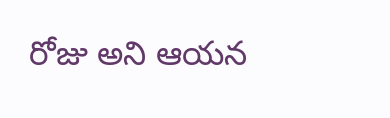రోజు అని ఆయన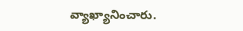వ్యాఖ్యానించారు.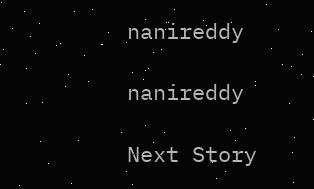nanireddy

nanireddy

Next Story